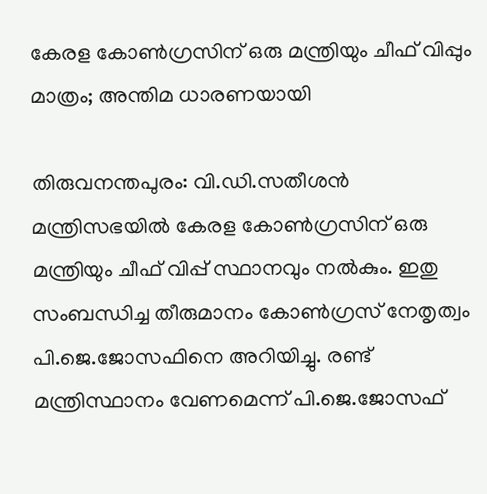കേരള കോൺഗ്രസിന് ഒരു മന്ത്രിയും ചീഫ് വിപ്പും മാത്രം; അന്തിമ ധാരണയായി

തിരുവനന്തപുരം: വി.ഡി.സതീശൻ മന്ത്രിസഭയിൽ കേരള കോൺഗ്രസിന് ഒരു മന്ത്രിയും ചീഫ് വിപ്പ് സ്ഥാനവും നൽകും. ഇതു സംബന്ധിച്ച തീരുമാനം കോൺഗ്രസ് നേതൃത്വം പി.ജെ.ജോസഫിനെ അറിയിച്ചു. രണ്ട് മന്ത്രിസ്ഥാനം വേണമെന്ന് പി.ജെ.ജോസഫ്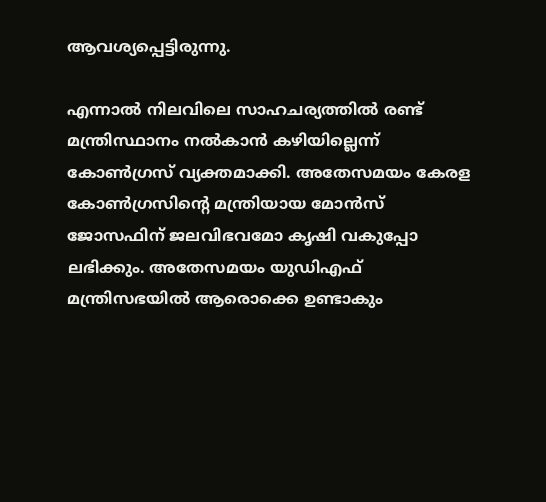ആവശ്യപ്പെട്ടിരുന്നു.

എന്നാൽ നിലവിലെ സാഹചര്യത്തിൽ രണ്ട് മന്ത്രിസ്ഥാനം നൽകാൻ കഴിയില്ലെന്ന് കോൺഗ്രസ് വ്യക്തമാക്കി. അതേസമയം കേരള കോൺഗ്രസിന്‍റെ മന്ത്രിയായ മോൻസ് ജോസഫിന് ജലവിഭവമോ കൃഷി വകുപ്പോ ലഭിക്കും. അതേസമയം യുഡിഎഫ് മന്ത്രിസഭയിൽ ആരൊക്കെ ഉണ്ടാകും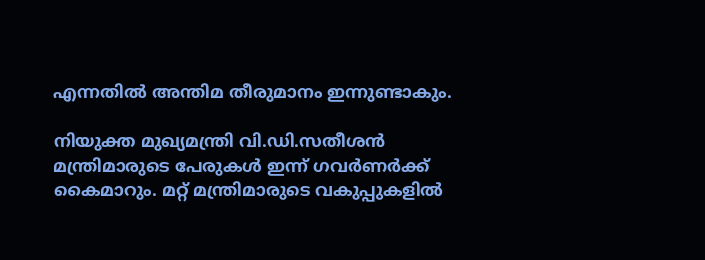എന്നതിൽ അന്തിമ തീരുമാനം ഇന്നുണ്ടാകും.

നിയുക്ത മുഖ്യമന്ത്രി വി.ഡി.സതീശൻ മന്ത്രിമാരുടെ പേരുകൾ ഇന്ന് ഗവർണർക്ക് കൈമാറും. മറ്റ് മന്ത്രിമാരുടെ വകുപ്പുകളിൽ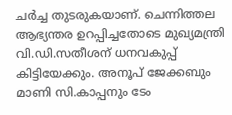ച‍ർച്ച തുടരുകയാണ്. ചെന്നിത്തല ആഭ്യന്തര ഉറപ്പിച്ചതോടെ മുഖ്യമന്ത്രി വി.ഡി.സതീശന് ധനവകുപ്പ് കിട്ടിയേക്കും. അനൂപ് ജേക്കബും മാണി സി.കാപ്പനും ടേം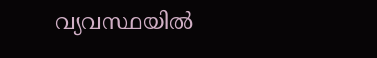വ്യവസ്ഥയിൽ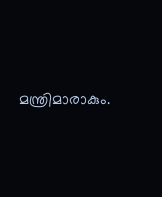മന്ത്രിമാരാകും.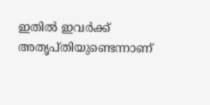ഇതിൽ ഇവർക്ക് അതൃപ്തിയുണ്ടെന്നാണ്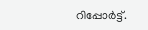റിപ്പോർട്ട്.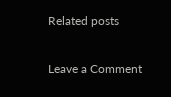Related posts

Leave a Comment